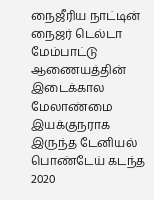நைஜீரிய நாட்டின் நைஜர் டெல்டா மேம்பாட்டு ஆணையத்தின் இடைக்கால மேலாண்மை இயக்குநராக இருந்த டேனியல் பொண்டேய் கடந்த 2020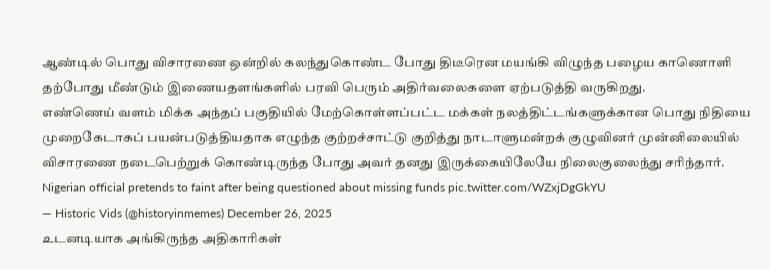ஆண்டில் பொது விசாரணை ஒன்றில் கலந்துகொண்ட போது திடீரென மயங்கி விழுந்த பழைய காணொளி தற்போது மீண்டும் இணையதளங்களில் பரவி பெரும் அதிர்வலைகளை ஏற்படுத்தி வருகிறது.
எண்ணெய் வளம் மிக்க அந்தப் பகுதியில் மேற்கொள்ளப்பட்ட மக்கள் நலத்திட்டங்களுக்கான பொது நிதியை முறைகேடாகப் பயன்படுத்தியதாக எழுந்த குற்றச்சாட்டு குறித்து நாடாளுமன்றக் குழுவினர் முன்னிலையில் விசாரணை நடைபெற்றுக் கொண்டிருந்த போது அவர் தனது இருக்கையிலேயே நிலைகுலைந்து சரிந்தார்.
Nigerian official pretends to faint after being questioned about missing funds pic.twitter.com/WZxjDgGkYU
— Historic Vids (@historyinmemes) December 26, 2025
உடனடியாக அங்கிருந்த அதிகாரிகள்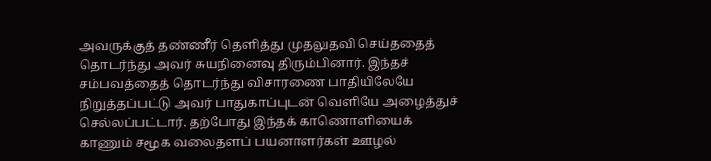அவருக்குத் தண்ணீர் தெளித்து முதலுதவி செய்ததைத் தொடர்ந்து அவர் சுயநினைவு திரும்பினார். இந்தச் சம்பவத்தைத் தொடர்ந்து விசாரணை பாதியிலேயே நிறுத்தப்பட்டு அவர் பாதுகாப்புடன் வெளியே அழைத்துச் செல்லப்பட்டார். தற்போது இந்தக் காணொளியைக் காணும் சமூக வலைதளப் பயனாளர்கள் ஊழல்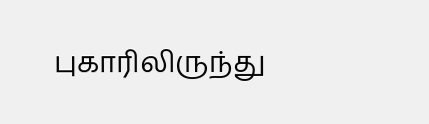புகாரிலிருந்து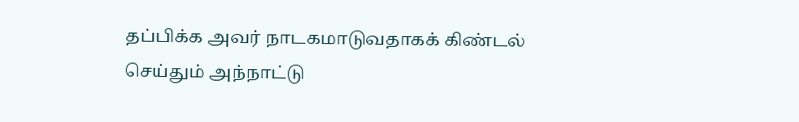தப்பிக்க அவர் நாடகமாடுவதாகக் கிண்டல் செய்தும் அந்நாட்டு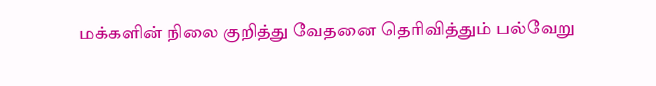மக்களின் நிலை குறித்து வேதனை தெரிவித்தும் பல்வேறு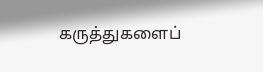கருத்துகளைப்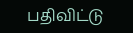பதிவிட்டு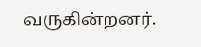வருகின்றனர்.